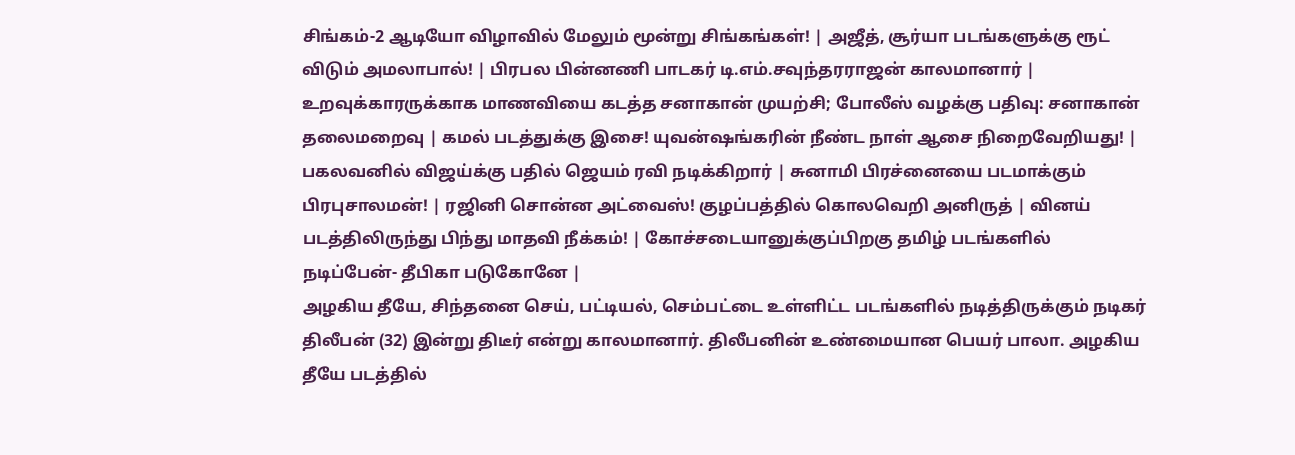சிங்கம்-2 ஆடியோ விழாவில் மேலும் மூன்று சிங்கங்கள்! | அஜீத், சூர்யா படங்களுக்கு ரூட் விடும் அமலாபால்! | பிரபல பின்னணி பாடகர் டி.எம்.சவுந்தரராஜன் காலமானார் | உறவுக்காரருக்காக மாணவியை கடத்த சனாகான் முயற்சி; போலீஸ் வழக்கு பதிவு: சனாகான் தலைமறைவு | கமல் படத்துக்கு இசை! யுவன்ஷங்கரின் நீண்ட நாள் ஆசை நிறைவேறியது! | பகலவனில் விஜய்க்கு பதில் ஜெயம் ரவி நடிக்கிறார் | சுனாமி பிரச்னையை படமாக்கும் பிரபுசாலமன்! | ரஜினி சொன்ன அட்வைஸ்! குழப்பத்தில் கொலவெறி அனிருத் | வினய் படத்திலிருந்து பிந்து மாதவி நீக்கம்! | கோச்சடையானுக்குப்பிறகு தமிழ் படங்களில் நடிப்பேன்- தீபிகா படுகோனே |
அழகிய தீயே, சிந்தனை செய், பட்டியல், செம்பட்டை உள்ளிட்ட படங்களில் நடித்திருக்கும் நடிகர் திலீபன் (32) இன்று திடீர் என்று காலமானார். திலீபனின் உண்மையான பெயர் பாலா. அழகிய தீயே படத்தில்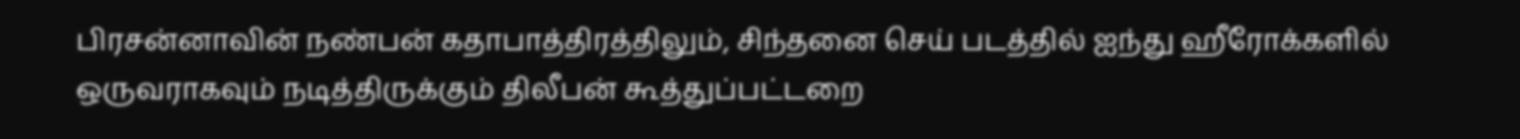பிரசன்னாவின் நண்பன் கதாபாத்திரத்திலும், சிந்தனை செய் படத்தில் ஐந்து ஹீரோக்களில் ஒருவராகவும் நடித்திருக்கும் திலீபன் கூத்துப்பட்டறை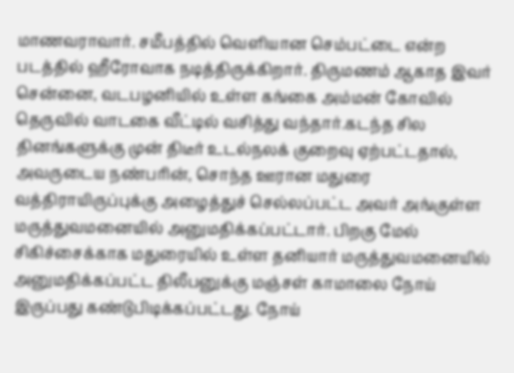மாணவராவார். சமீபத்தில் வெளியான செம்பட்டை என்ற படத்தில் ஹீரோவாக நடித்திருக்கிறார். திருமணம் ஆகாத இவர் சென்னை, வடபழனியில் உள்ள கங்கை அம்மன் கோவில் தெருவில் வாடகை வீட்டில் வசித்து வந்தார்.கடந்த சில தினங்களுக்கு முன் திடீர் உடல்நலக் குறைவு ஏற்பட்டதால், அவருடைய நண்பரின், சொந்த ஊரான மதுரை வத்திராயிருப்புக்கு அழைத்துச் செல்லப்பட்ட அவர் அங்குள்ள மருத்துவமனையில் அனுமதிக்கப்பட்டார். பிறகு மேல் சிகிச்சைக்காக மதுரையில் உள்ள தனியார் மருத்துவமனையில் அனுமதிக்கப்பட்ட திலீபனுக்கு மஞ்சள் காமாலை நோய் இருப்பது கண்டுபிடிக்கப்பட்டது. நோய்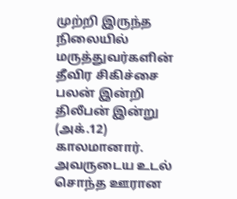முற்றி இருந்த நிலையில் மருத்துவர்களின் தீவிர சிகிச்சை பலன் இன்றி திலீபன் இன்று (அக்.12) காலமானார். அவருடைய உடல் சொந்த ஊரான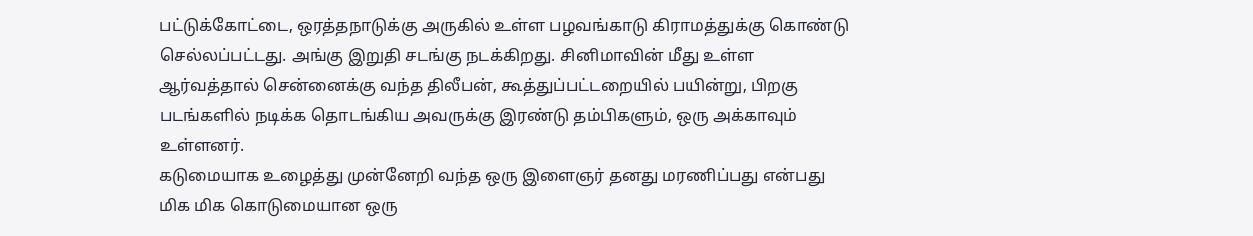பட்டுக்கோட்டை, ஒரத்தநாடுக்கு அருகில் உள்ள பழவங்காடு கிராமத்துக்கு கொண்டு செல்லப்பட்டது. அங்கு இறுதி சடங்கு நடக்கிறது. சினிமாவின் மீது உள்ள ஆர்வத்தால் சென்னைக்கு வந்த திலீபன், கூத்துப்பட்டறையில் பயின்று, பிறகு படங்களில் நடிக்க தொடங்கிய அவருக்கு இரண்டு தம்பிகளும், ஒரு அக்காவும் உள்ளனர்.
கடுமையாக உழைத்து முன்னேறி வந்த ஒரு இளைஞர் தனது மரணிப்பது என்பது மிக மிக கொடுமையான ஒரு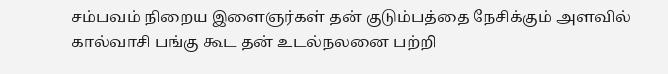சம்பவம் நிறைய இளைஞர்கள் தன் குடும்பத்தை நேசிக்கும் அளவில் கால்வாசி பங்கு கூட தன் உடல்நலனை பற்றி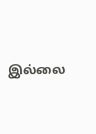இல்லை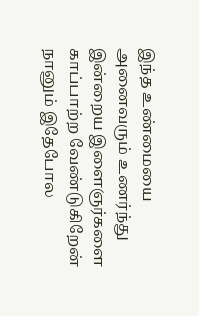இந்த உண்மையை அனைவரும் உணர்ந்து இன்றைய இளைஞர்களை காப்பாற்ற வேண்டுகிறேன் நானும் இதேபோல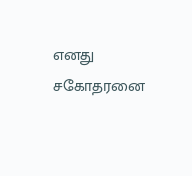எனது சகோதரனை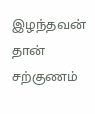இழந்தவன் தான் சற்குணம்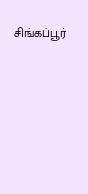சிங்கப்பூர்